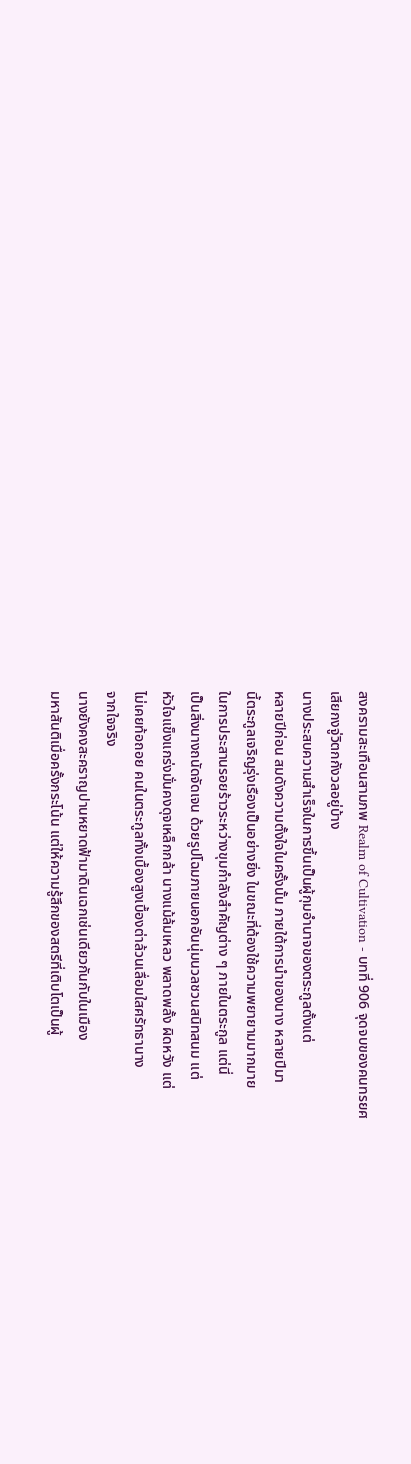สงครามสะเทือนสามภพ Realm of Cultivation - บทที่ 906 จุดจบของคนทรยศ
เสียกงจู่วิตกกังวลอยู่บ้าง
นางประสบความสำเร็จในการขึ้นเป็นผู้กุมอำนาจของตระกูลตั้งแต่
หลายปีก่อน สมดังความตั้งใจในครั้งนั้น ภายใต้การนำของนาง หลายปีมา
นี้ตระกูลเจริญรุ่งเรืองเป็นอย่างยิ่ง ในขณะที่ต้องใช้ความพยายามมากมาย
ในการประสานรอยร้าวระหว่างขุมกำลังสำคัญต่าง ๆ ภายในตระกูล แต่นี่
เป็นสิ่งนางถนัดจัดเจน ด้วยรูปโฉมภายนอกอันนุ่มนวลชวนสนิทสนม แต่
หัวใจแข็งแกร่งมั่นคงดุจเหล็กกล้า นางแม้ล้มเหลว พลาดพลั้ง ผิดหวัง แต่
ไม่เคยท้อถอย คนในตระกูลทั้งเบื้องสูงเบื้องต่าล้วนเลื่อมใสศรัทธานาง
จากใจจริง
นางยังคงสะคราญปานหยาดฟ้ามาดินเฉกเช่นเดียวกันกับในเมือง
มหาสันติเมื่อครั้งกระโน้น แต่ให้ความรู้สึกของสตรีที่เติบโตเป็นผู้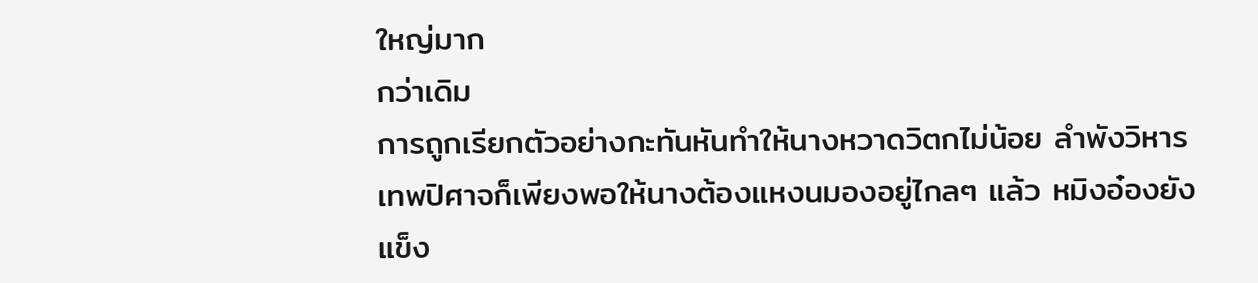ใหญ่มาก
กว่าเดิม
การถูกเรียกตัวอย่างกะทันหันทำให้นางหวาดวิตกไม่น้อย ลำพังวิหาร
เทพปิศาจก็เพียงพอให้นางต้องแหงนมองอยู่ไกลๆ แล้ว หมิงอ๋องยัง
แข็ง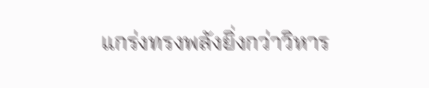แกร่งทรงพลังยิ่งกว่าวิหาร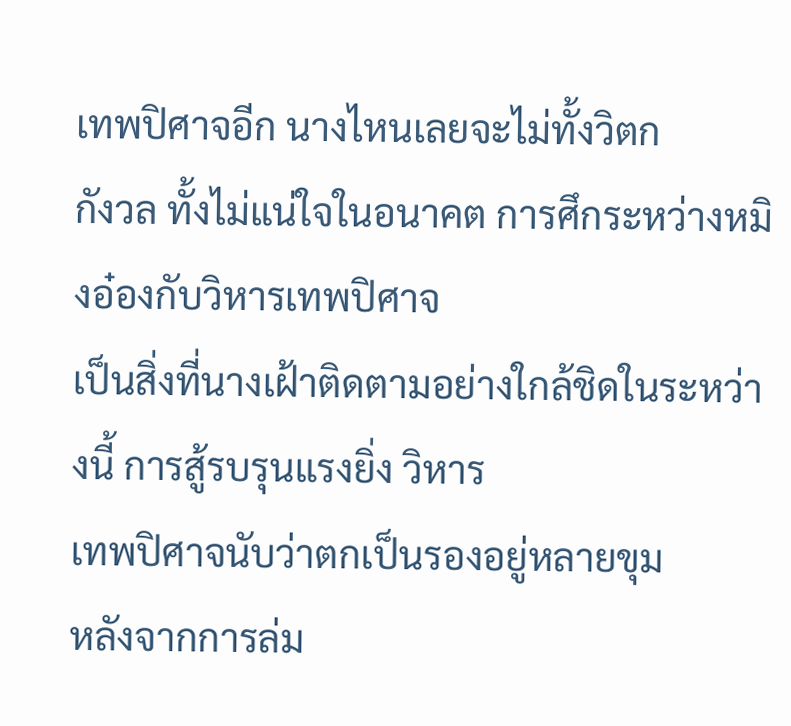เทพปิศาจอีก นางไหนเลยจะไม่ทั้งวิตก
กังวล ทั้งไม่แน่ใจในอนาคต การศึกระหว่างหมิงอ๋องกับวิหารเทพปิศาจ
เป็นสิ่งที่นางเฝ้าติดตามอย่างใกล้ชิดในระหว่างนี้ การสู้รบรุนแรงยิ่ง วิหาร
เทพปิศาจนับว่าตกเป็นรองอยู่หลายขุม
หลังจากการล่ม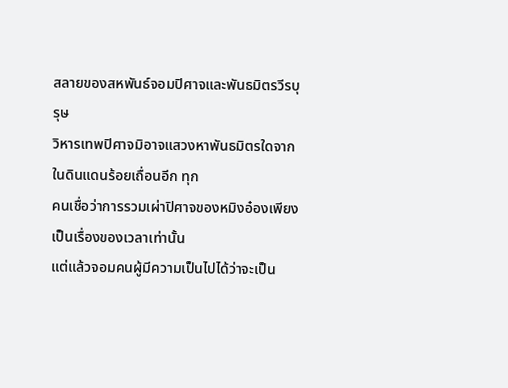สลายของสหพันธ์จอมปิศาจและพันธมิตรวีรบุรุษ
วิหารเทพปิศาจมิอาจแสวงหาพันธมิตรใดจากในดินแดนร้อยเถื่อนอีก ทุก
คนเชื่อว่าการรวมเผ่าปิศาจของหมิงอ๋องเพียงเป็นเรื่องของเวลาเท่านั้น
แต่แล้วจอมคนผู้มีความเป็นไปได้ว่าจะเป็น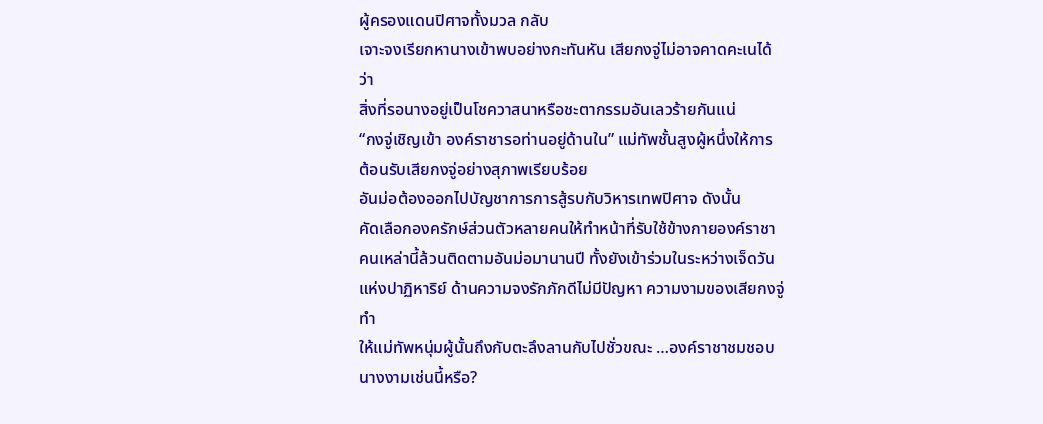ผู้ครองแดนปิศาจทั้งมวล กลับ
เจาะจงเรียกหานางเข้าพบอย่างกะทันหัน เสียกงจู่ไม่อาจคาดคะเนได้ ว่า
สิ่งที่รอนางอยู่เป็นโชควาสนาหรือชะตากรรมอันเลวร้ายกันแน่
“กงจู่เชิญเข้า องค์ราชารอท่านอยู่ด้านใน” แม่ทัพชั้นสูงผู้หนึ่งให้การ
ต้อนรับเสียกงจู่อย่างสุภาพเรียบร้อย
อันม่อต้องออกไปบัญชาการการสู้รบกับวิหารเทพปิศาจ ดังนั้น
คัดเลือกองครักษ์ส่วนตัวหลายคนให้ทำหน้าที่รับใช้ข้างกายองค์ราชา
คนเหล่านี้ล้วนติดตามอันม่อมานานปี ทั้งยังเข้าร่วมในระหว่างเจ็ดวัน
แห่งปาฏิหาริย์ ด้านความจงรักภักดีไม่มีปัญหา ความงามของเสียกงจู่ ทำ
ให้แม่ทัพหนุ่มผู้นั้นถึงกับตะลึงลานกับไปชั่วขณะ …องค์ราชาชมชอบ
นางงามเช่นนี้หรือ?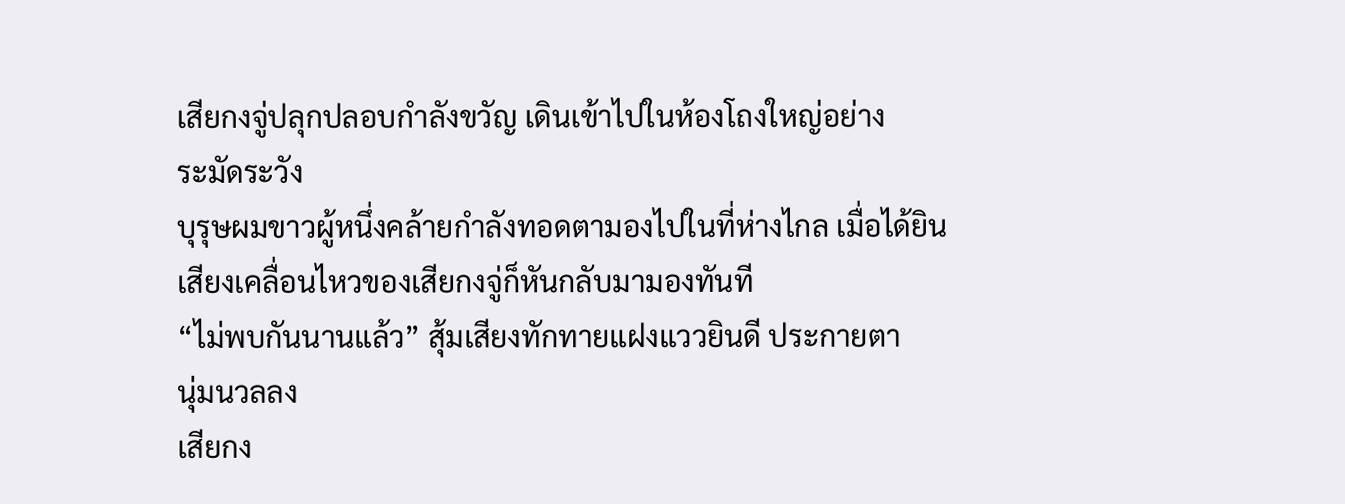เสียกงจู่ปลุกปลอบกำลังขวัญ เดินเข้าไปในห้องโถงใหญ่อย่าง
ระมัดระวัง
บุรุษผมขาวผู้หนึ่งคล้ายกำลังทอดตามองไปในที่ห่างไกล เมื่อได้ยิน
เสียงเคลื่อนไหวของเสียกงจู่ก็หันกลับมามองทันที
“ไม่พบกันนานแล้ว” สุ้มเสียงทักทายแฝงแววยินดี ประกายตา
นุ่มนวลลง
เสียกง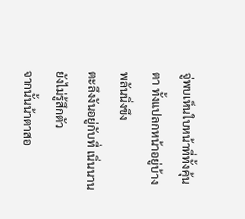จู่พบเห็นใบหน้าที่ทั้งคุ้นตา ทั้งแปลกหน้าอยู่บ้าง พลันนิ่งขึง
ตะลึงงันอยู่กับที่ เนิ่นนานยังไม่รู้สึกตัว
จากนั้นน้าตาสอ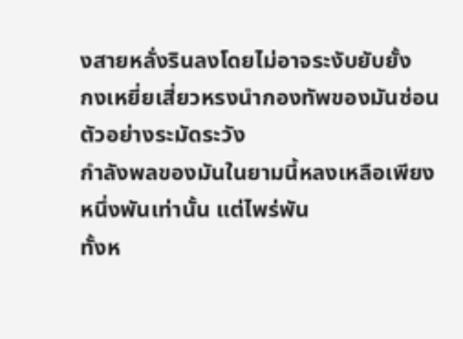งสายหลั่งรินลงโดยไม่อาจระงับยับยั้ง
กงเหยี่ยเสี่ยวหรงนำกองทัพของมันซ่อนตัวอย่างระมัดระวัง
กำลังพลของมันในยามนี้หลงเหลือเพียงหนึ่งพันเท่านั้น แต่ไพร่พัน
ทั้งห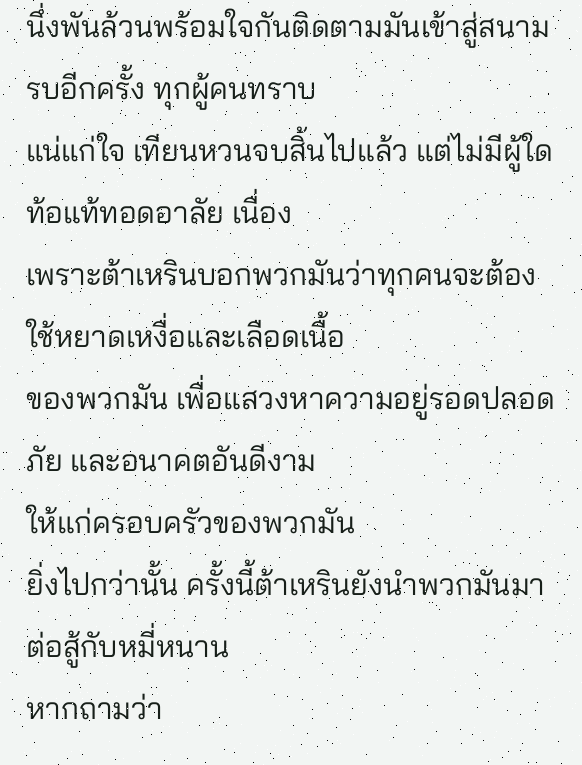นึ่งพันล้วนพร้อมใจกันติดตามมันเข้าสู่สนามรบอีกครั้ง ทุกผู้คนทราบ
แน่แก่ใจ เทียนหวนจบสิ้นไปแล้ว แต่ไม่มีผู้ใดท้อแท้ทอดอาลัย เนื่อง
เพราะต้าเหรินบอกพวกมันว่าทุกคนจะต้องใช้หยาดเหงื่อและเลือดเนื้อ
ของพวกมัน เพื่อแสวงหาความอยู่รอดปลอดภัย และอนาคตอันดีงาม
ให้แก่ครอบครัวของพวกมัน
ยิ่งไปกว่านั้น ครั้งนี้ต้าเหรินยังนำพวกมันมาต่อสู้กับหมี่หนาน
หากถามว่า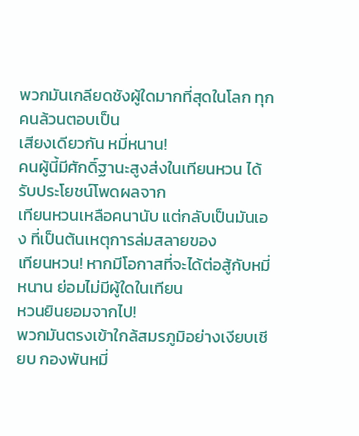พวกมันเกลียดชังผู้ใดมากที่สุดในโลก ทุกคนล้วนตอบเป็น
เสียงเดียวกัน หมี่หนาน!
คนผู้นี้มีศักดิ์ฐานะสูงส่งในเทียนหวน ได้รับประโยชน์โพดผลจาก
เทียนหวนเหลือคนานับ แต่กลับเป็นมันเอง ที่เป็นต้นเหตุการล่มสลายของ
เทียนหวน! หากมีโอกาสที่จะได้ต่อสู้กับหมี่หนาน ย่อมไม่มีผู้ใดในเทียน
หวนยินยอมจากไป!
พวกมันตรงเข้าใกล้สมรภูมิอย่างเงียบเชียบ กองพันหมี่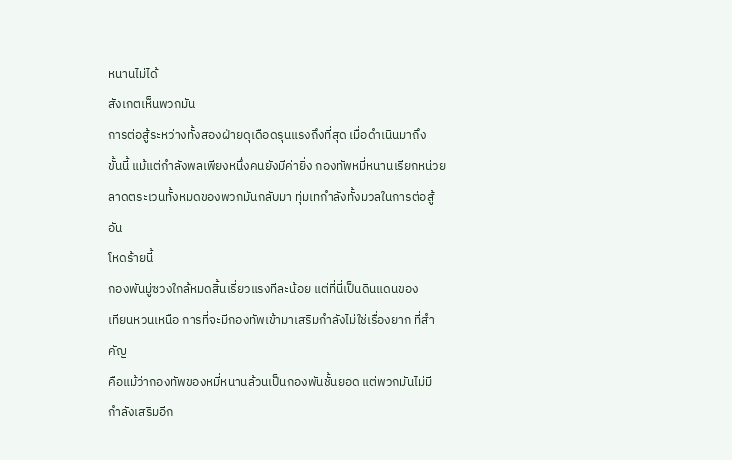หนานไม่ได้
สังเกตเห็นพวกมัน
การต่อสู้ระหว่างทั้งสองฝ่ายดุเดือดรุนแรงถึงที่สุด เมื่อดำเนินมาถึง
ขั้นนี้ แม้แต่กำลังพลเพียงหนึ่งคนยังมีค่ายิ่ง กองทัพหมี่หนานเรียกหน่วย
ลาดตระเวนทั้งหมดของพวกมันกลับมา ทุ่มเทกำลังทั้งมวลในการต่อสู้อัน
โหดร้ายนี้
กองพันมู่ซวงใกล้หมดสิ้นเรี่ยวแรงทีละน้อย แต่ที่นี่เป็นดินแดนของ
เทียนหวนเหนือ การที่จะมีกองทัพเข้ามาเสริมกำลังไม่ใช่เรื่องยาก ที่สำคัญ
คือแม้ว่ากองทัพของหมี่หนานล้วนเป็นกองพันชั้นยอด แต่พวกมันไม่มี
กำลังเสริมอีก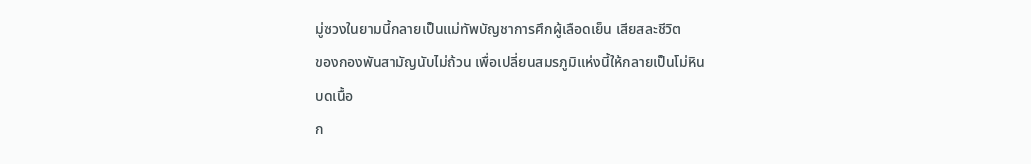มู่ซวงในยามนี้กลายเป็นแม่ทัพบัญชาการศึกผู้เลือดเย็น เสียสละชีวิต
ของกองพันสามัญนับไม่ถ้วน เพื่อเปลี่ยนสมรภูมิแห่งนี้ให้กลายเป็นโม่หิน
บดเนื้อ
ก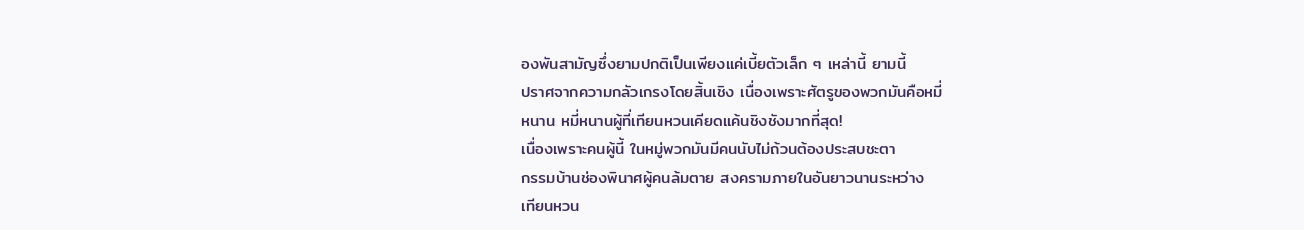องพันสามัญซึ่งยามปกติเป็นเพียงแค่เบี้ยตัวเล็ก ๆ เหล่านี้ ยามนี้
ปราศจากความกลัวเกรงโดยสิ้นเชิง เนื่องเพราะศัตรูของพวกมันคือหมี่
หนาน หมี่หนานผู้ที่เทียนหวนเคียดแค้นชิงชังมากที่สุด!
เนื่องเพราะคนผู้นี้ ในหมู่พวกมันมีคนนับไม่ถ้วนต้องประสบชะตา
กรรมบ้านช่องพินาศผู้คนล้มตาย สงครามภายในอันยาวนานระหว่าง
เทียนหวน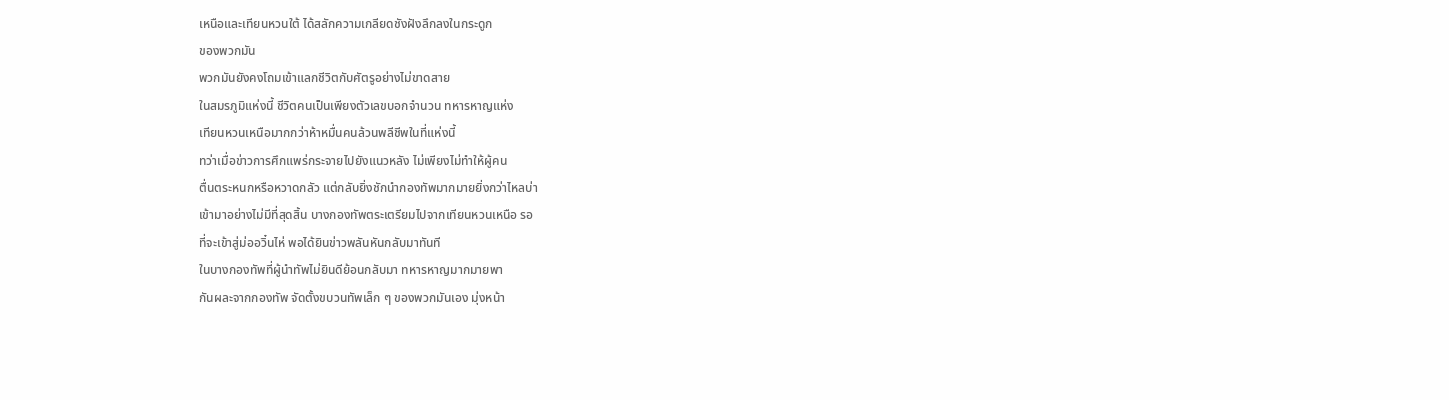เหนือและเทียนหวนใต้ ได้สลักความเกลียดชังฝังลึกลงในกระดูก
ของพวกมัน
พวกมันยังคงโถมเข้าแลกชีวิตกับศัตรูอย่างไม่ขาดสาย
ในสมรภูมิแห่งนี้ ชีวิตคนเป็นเพียงตัวเลขบอกจำนวน ทหารหาญแห่ง
เทียนหวนเหนือมากกว่าห้าหมื่นคนล้วนพลีชีพในที่แห่งนี้
ทว่าเมื่อข่าวการศึกแพร่กระจายไปยังแนวหลัง ไม่เพียงไม่ทำให้ผู้คน
ตื่นตระหนกหรือหวาดกลัว แต่กลับยิ่งชักนำกองทัพมากมายยิ่งกว่าไหลบ่า
เข้ามาอย่างไม่มีที่สุดสิ้น บางกองทัพตระเตรียมไปจากเทียนหวนเหนือ รอ
ที่จะเข้าสู่ม่ออวิ๋นไห่ พอได้ยินข่าวพลันหันกลับมาทันที
ในบางกองทัพที่ผู้นำทัพไม่ยินดีย้อนกลับมา ทหารหาญมากมายพา
กันผละจากกองทัพ จัดตั้งขบวนทัพเล็ก ๆ ของพวกมันเอง มุ่งหน้า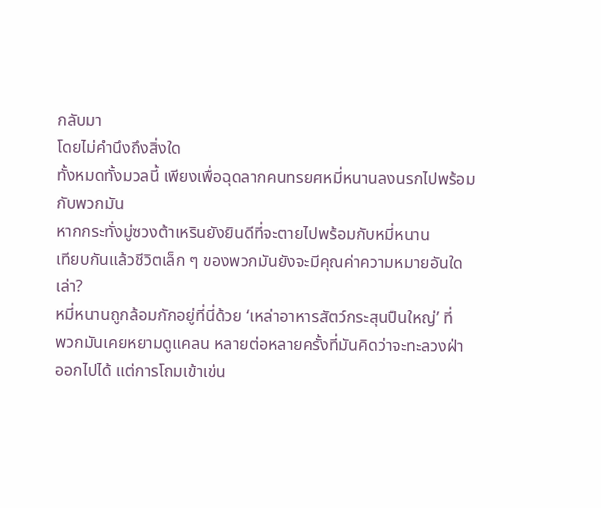กลับมา
โดยไม่คำนึงถึงสิ่งใด
ทั้งหมดทั้งมวลนี้ เพียงเพื่อฉุดลากคนทรยศหมี่หนานลงนรกไปพร้อม
กับพวกมัน
หากกระทั่งมู่ซวงต้าเหรินยังยินดีที่จะตายไปพร้อมกับหมี่หนาน
เทียบกันแล้วชีวิตเล็ก ๆ ของพวกมันยังจะมีคุณค่าความหมายอันใดเล่า?
หมี่หนานถูกล้อมกักอยู่ที่นี่ด้วย ‘เหล่าอาหารสัตว์กระสุนปืนใหญ่’ ที่
พวกมันเคยหยามดูแคลน หลายต่อหลายครั้งที่มันคิดว่าจะทะลวงฝ่า
ออกไปได้ แต่การโถมเข้าเข่น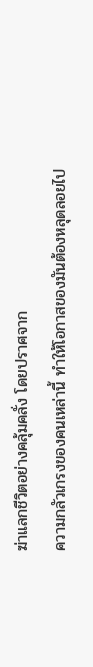ฆ่าแลกชีวิตอย่างคลุ้มคลั่ง โดยปราศจาก
ความกลัวเกรงของคนเหล่านี้ ทำให้โอกาสของมันต้องหลุดลอยไป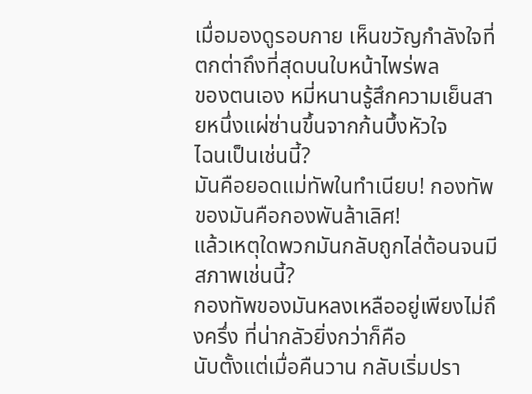เมื่อมองดูรอบกาย เห็นขวัญกำลังใจที่ตกต่าถึงที่สุดบนใบหน้าไพร่พล
ของตนเอง หมี่หนานรู้สึกความเย็นสายหนึ่งแผ่ซ่านขึ้นจากก้นบึ้งหัวใจ
ไฉนเป็นเช่นนี้?
มันคือยอดแม่ทัพในทำเนียบ! กองทัพของมันคือกองพันล้าเลิศ!
แล้วเหตุใดพวกมันกลับถูกไล่ต้อนจนมีสภาพเช่นนี้?
กองทัพของมันหลงเหลืออยู่เพียงไม่ถึงครึ่ง ที่น่ากลัวยิ่งกว่าก็คือ
นับตั้งแต่เมื่อคืนวาน กลับเริ่มปรา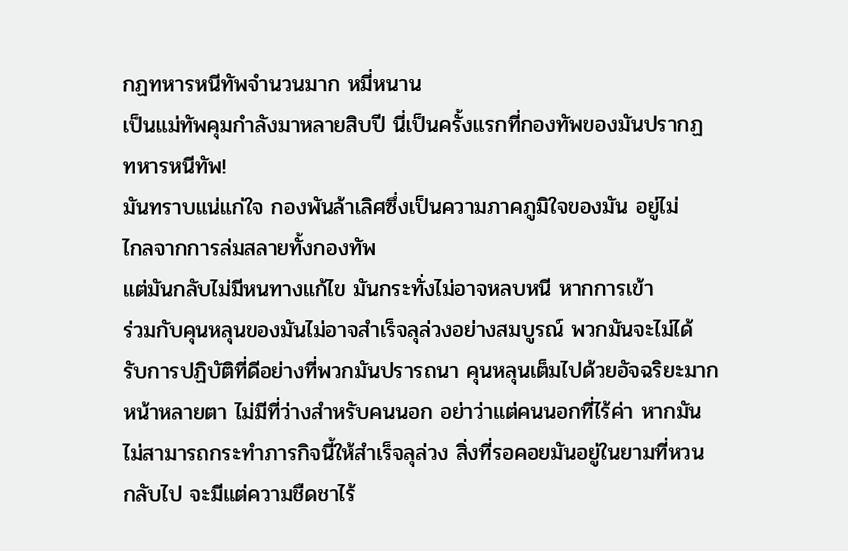กฏทหารหนีทัพจำนวนมาก หมี่หนาน
เป็นแม่ทัพคุมกำลังมาหลายสิบปี นี่เป็นครั้งแรกที่กองทัพของมันปรากฏ
ทหารหนีทัพ!
มันทราบแน่แก่ใจ กองพันล้าเลิศซึ่งเป็นความภาคภูมิใจของมัน อยู่ไม่
ไกลจากการล่มสลายทั้งกองทัพ
แต่มันกลับไม่มีหนทางแก้ไข มันกระทั่งไม่อาจหลบหนี หากการเข้า
ร่วมกับคุนหลุนของมันไม่อาจสำเร็จลุล่วงอย่างสมบูรณ์ พวกมันจะไม่ได้
รับการปฏิบัติที่ดีอย่างที่พวกมันปรารถนา คุนหลุนเต็มไปด้วยอัจฉริยะมาก
หน้าหลายตา ไม่มีที่ว่างสำหรับคนนอก อย่าว่าแต่คนนอกที่ไร้ค่า หากมัน
ไม่สามารถกระทำภารกิจนี้ให้สำเร็จลุล่วง สิ่งที่รอคอยมันอยู่ในยามที่หวน
กลับไป จะมีแต่ความชืดชาไร้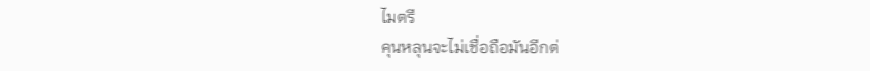ไมตรี
คุนหลุนจะไม่เชื่อถือมันอีกต่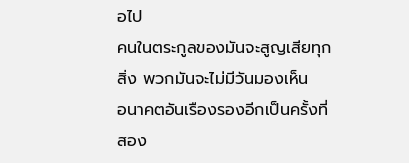อไป
คนในตระกูลของมันจะสูญเสียทุกสิ่ง พวกมันจะไม่มีวันมองเห็น
อนาคตอันเรืองรองอีกเป็นครั้งที่สอง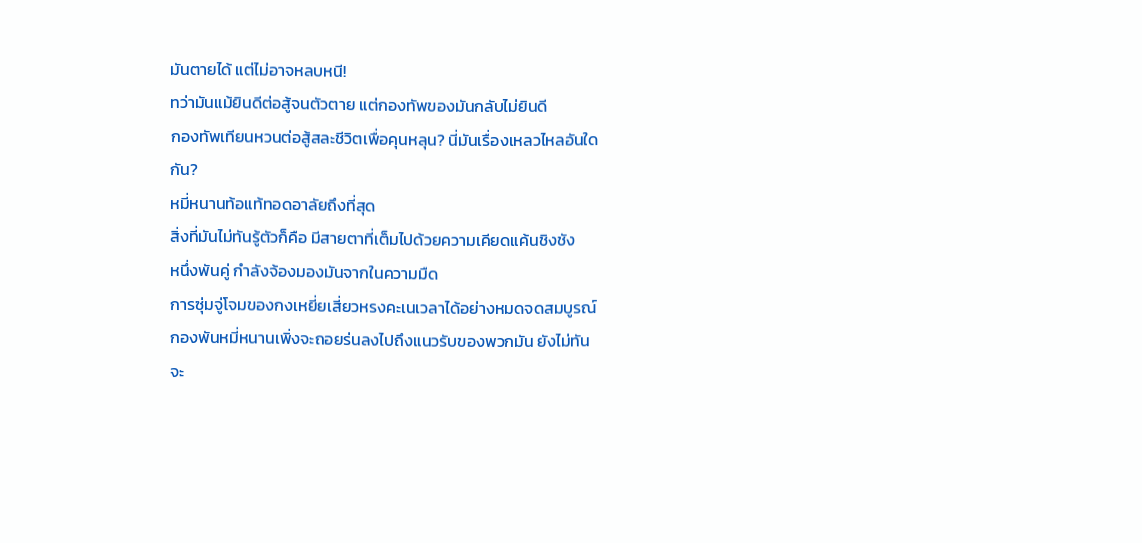มันตายได้ แต่ไม่อาจหลบหนี!
ทว่ามันแม้ยินดีต่อสู้จนตัวตาย แต่กองทัพของมันกลับไม่ยินดี
กองทัพเทียนหวนต่อสู้สละชีวิตเพื่อคุนหลุน? นี่มันเรื่องเหลวไหลอันใด
กัน?
หมี่หนานท้อแท้ทอดอาลัยถึงที่สุด
สิ่งที่มันไม่ทันรู้ตัวก็คือ มีสายตาที่เต็มไปด้วยความเคียดแค้นชิงชัง
หนึ่งพันคู่ กำลังจ้องมองมันจากในความมืด
การซุ่มจู่โจมของกงเหยี่ยเสี่ยวหรงคะเนเวลาได้อย่างหมดจดสมบูรณ์
กองพันหมี่หนานเพิ่งจะถอยร่นลงไปถึงแนวรับของพวกมัน ยังไม่ทัน
จะ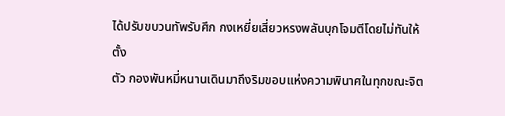ได้ปรับขบวนทัพรับศึก กงเหยี่ยเสี่ยวหรงพลันบุกโจมตีโดยไม่ทันให้ตั้ง
ตัว กองพันหมี่หนานเดินมาถึงริมขอบแห่งความพินาศในทุกขณะจิต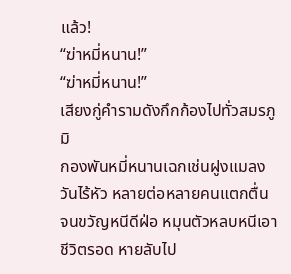แล้ว!
“ฆ่าหมี่หนาน!”
“ฆ่าหมี่หนาน!”
เสียงกู่คำรามดังกึกก้องไปทั่วสมรภูมิ
กองพันหมี่หนานเฉกเช่นฝูงแมลงวันไร้หัว หลายต่อหลายคนแตกตื่น
จนขวัญหนีดีฝ่อ หมุนตัวหลบหนีเอาชีวิตรอด หายลับไป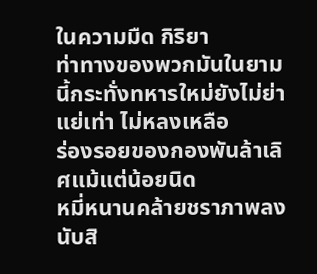ในความมืด กิริยา
ท่าทางของพวกมันในยามนี้กระทั่งทหารใหม่ยังไม่ย่าแย่เท่า ไม่หลงเหลือ
ร่องรอยของกองพันล้าเลิศแม้แต่น้อยนิด
หมี่หนานคล้ายชราภาพลงนับสิ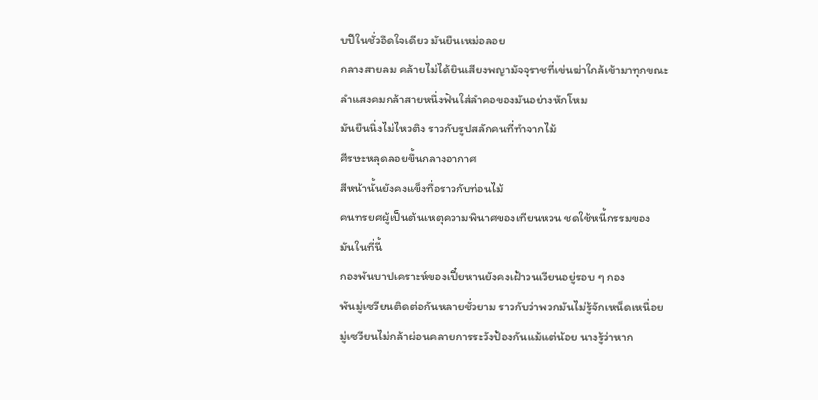บปีในชั่วอึดใจเดียว มันยืนเหม่อลอย
กลางสายลม คล้ายไม่ได้ยินเสียงพญามัจจุราชที่เข่นฆ่าใกล้เข้ามาทุกขณะ
ลำแสงคมกล้าสายหนึ่งฟันใส่ลำคอของมันอย่างหักโหม
มันยืนนิ่งไม่ไหวติง ราวกับรูปสลักคนที่ทำจากไม้
ศีรษะหลุดลอยขึ้นกลางอากาศ
สีหน้านั้นยังคงแข็งทื่อราวกับท่อนไม้
คนทรยศผู้เป็นต้นเหตุความพินาศของเทียนหวน ชดใช้หนี้กรรมของ
มันในที่นี้
กองพันบาปเคราะห์ของเปี๋ยหานยังคงเฝ้าวนเวียนอยู่รอบ ๆ กอง
พันมู่เซวียนติดต่อกันหลายชั่วยาม ราวกับว่าพวกมันไม่รู้จักเหน็ดเหนื่อย
มู่เซวียนไม่กล้าผ่อนคลายการระวังป้องกันแม้แต่น้อย นางรู้ว่าหาก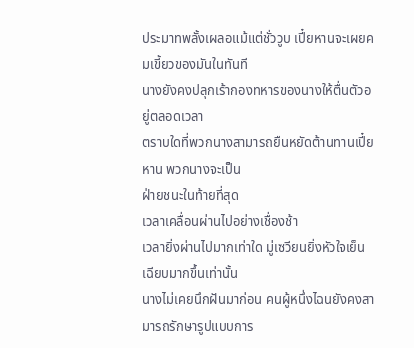ประมาทพลั้งเผลอแม้แต่ชั่ววูบ เปี๋ยหานจะเผยคมเขี้ยวของมันในทันที
นางยังคงปลุกเร้ากองทหารของนางให้ตื่นตัวอยู่ตลอดเวลา
ตราบใดที่พวกนางสามารถยืนหยัดต้านทานเปี๋ยหาน พวกนางจะเป็น
ฝ่ายชนะในท้ายที่สุด
เวลาเคลื่อนผ่านไปอย่างเชื่องช้า
เวลายิ่งผ่านไปมากเท่าใด มู่เซวียนยิ่งหัวใจเย็นเฉียบมากขึ้นเท่านั้น
นางไม่เคยนึกฝันมาก่อน คนผู้หนึ่งไฉนยังคงสามารถรักษารูปแบบการ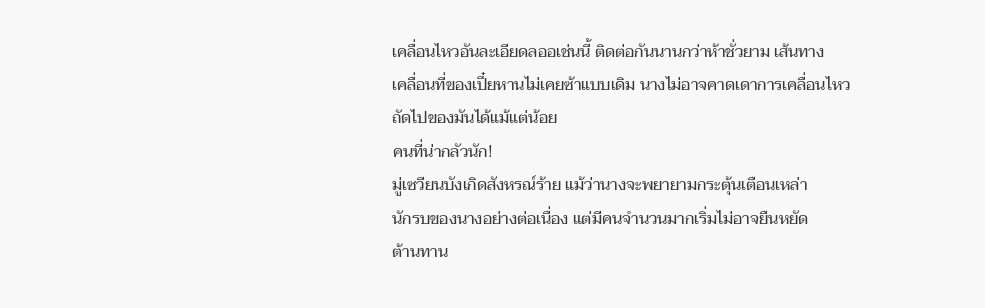เคลื่อนไหวอันละเอียดลออเช่นนี้ ติดต่อกันนานกว่าห้าชั่วยาม เส้นทาง
เคลื่อนที่ของเปี๋ยหานไม่เคยซ้าแบบเดิม นางไม่อาจคาดเดาการเคลื่อนไหว
ถัดไปของมันได้แม้แต่น้อย
คนที่น่ากลัวนัก!
มู่เซวียนบังเกิดสังหรณ์ร้าย แม้ว่านางจะพยายามกระตุ้นเตือนเหล่า
นักรบของนางอย่างต่อเนื่อง แต่มีคนจำนวนมากเริ่มไม่อาจยืนหยัด
ต้านทาน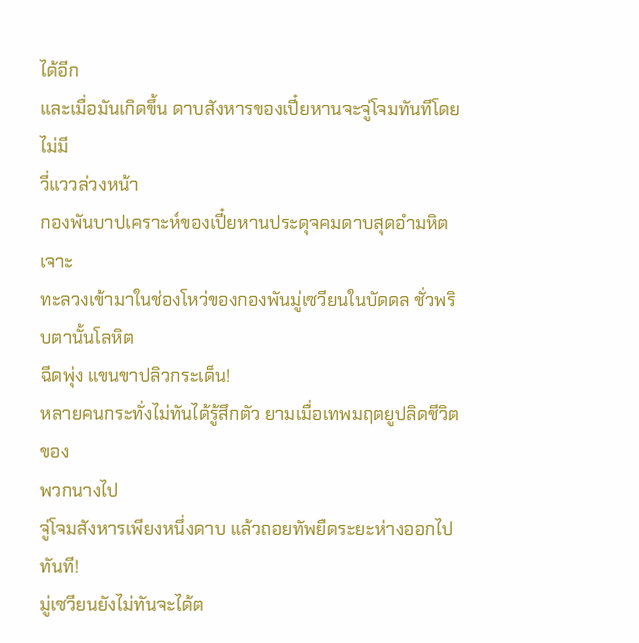ได้อีก
และเมื่อมันเกิดขึ้น ดาบสังหารของเปี๋ยหานจะจู่โจมทันทีโดยไม่มี
วี่แววล่วงหน้า
กองพันบาปเคราะห์ของเปี๋ยหานประดุจคมดาบสุดอำมหิต เจาะ
ทะลวงเข้ามาในช่องโหว่ของกองพันมู่เซวียนในบัดดล ชั่วพริบตานั้นโลหิต
ฉีดพุ่ง แขนขาปลิวกระเด็น!
หลายคนกระทั่งไม่ทันได้รู้สึกตัว ยามเมื่อเทพมฤตยูปลิดชีวิตของ
พวกนางไป
จู่โจมสังหารเพียงหนึ่งดาบ แล้วถอยทัพยืดระยะห่างออกไปทันที!
มู่เซวียนยังไม่ทันจะได้ต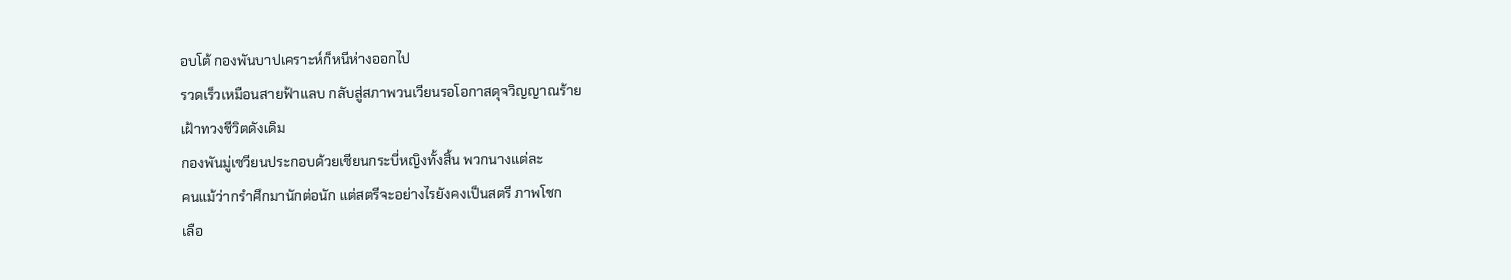อบโต้ กองพันบาปเคราะห์ก็หนีห่างออกไป
รวดเร็วเหมือนสายฟ้าแลบ กลับสู่สภาพวนเวียนรอโอกาสดุจวิญญาณร้าย
เฝ้าทวงชีวิตดังเดิม
กองพันมู่เซวียนประกอบด้วยเซียนกระบี่หญิงทั้งสิ้น พวกนางแต่ละ
คนแม้ว่ากรำศึกมานักต่อนัก แต่สตรีจะอย่างไรยังคงเป็นสตรี ภาพโชก
เลือ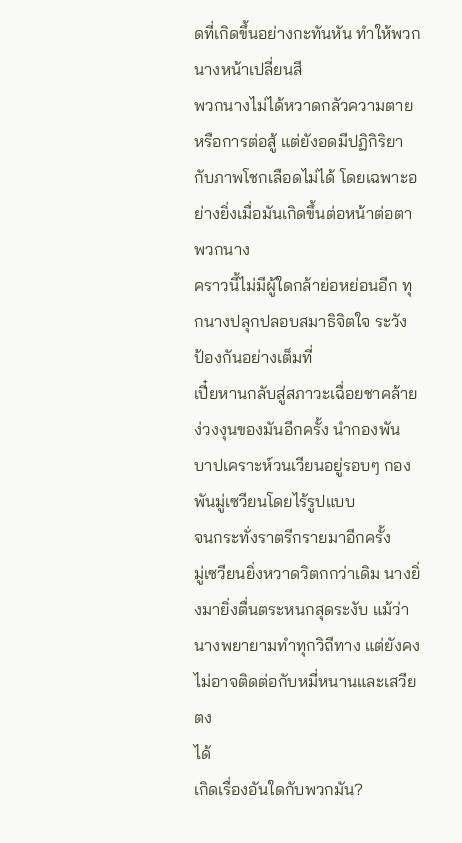ดที่เกิดขึ้นอย่างกะทันหัน ทำให้พวกนางหน้าเปลี่ยนสี
พวกนางไม่ได้หวาดกลัวความตายหรือการต่อสู้ แต่ยังอดมีปฏิกิริยา
กับภาพโชกเลือดไม่ได้ โดยเฉพาะอย่างยิ่งเมื่อมันเกิดขึ้นต่อหน้าต่อตา
พวกนาง
คราวนี้ไม่มีผู้ใดกล้าย่อหย่อนอีก ทุกนางปลุกปลอบสมาธิจิตใจ ระวัง
ป้องกันอย่างเต็มที่
เปี๋ยหานกลับสู่สภาวะเฉื่อยชาคล้ายง่วงงุนของมันอีกครั้ง นำกองพัน
บาปเคราะห์วนเวียนอยู่รอบๆ กองพันมู่เซวียนโดยไร้รูปแบบ
จนกระทั่งราตรีกรายมาอีกครั้ง
มู่เซวียนยิ่งหวาดวิตกกว่าเดิม นางยิ่งมายิ่งตื่นตระหนกสุดระงับ แม้ว่า
นางพยายามทำทุกวิถีทาง แต่ยังคงไม่อาจติดต่อกับหมี่หนานและเสวียตง
ได้
เกิดเรื่องอันใดกับพวกมัน?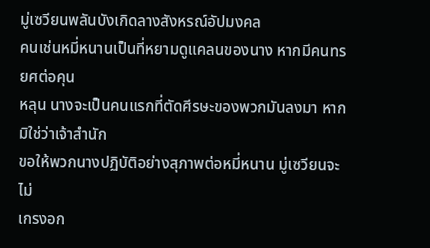มู่เซวียนพลันบังเกิดลางสังหรณ์อัปมงคล
คนเช่นหมี่หนานเป็นที่หยามดูแคลนของนาง หากมีคนทรยศต่อคุน
หลุน นางจะเป็นคนแรกที่ตัดศีรษะของพวกมันลงมา หากมิใช่ว่าเจ้าสำนัก
ขอให้พวกนางปฏิบัติอย่างสุภาพต่อหมี่หนาน มู่เซวียนจะไม่
เกรงอก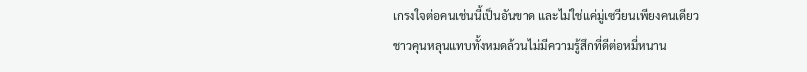เกรงใจต่อคนเช่นนี้เป็นอันขาด และไม่ใช่แค่มู่เซวียนเพียงคนเดียว
ชาวคุนหลุนแทบทั้งหมดล้วนไม่มีความรู้สึกที่ดีต่อหมี่หนาน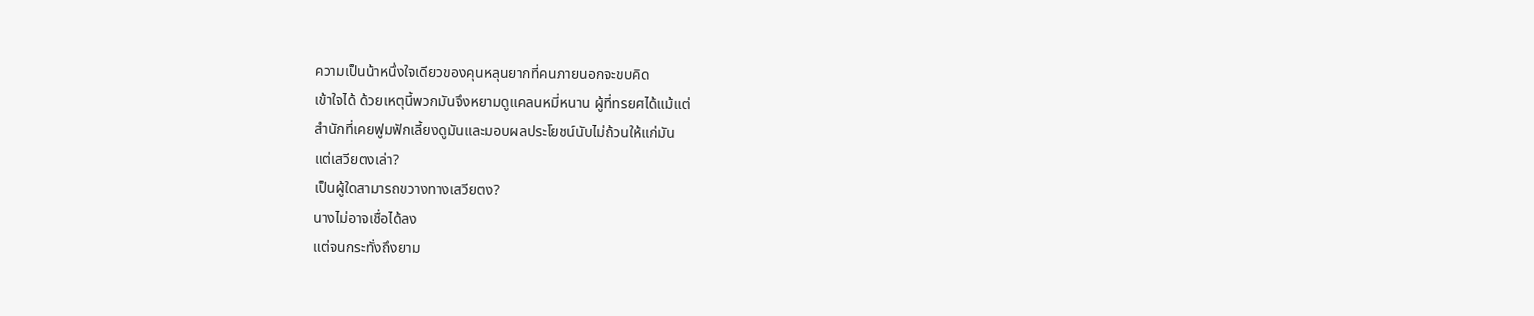ความเป็นน้าหนึ่งใจเดียวของคุนหลุนยากที่คนภายนอกจะขบคิด
เข้าใจได้ ด้วยเหตุนี้พวกมันจึงหยามดูแคลนหมี่หนาน ผู้ที่ทรยศได้แม้แต่
สำนักที่เคยฟูมฟักเลี้ยงดูมันและมอบผลประโยชน์นับไม่ถ้วนให้แก่มัน
แต่เสวียตงเล่า?
เป็นผู้ใดสามารถขวางทางเสวียตง?
นางไม่อาจเชื่อได้ลง
แต่จนกระทั่งถึงยาม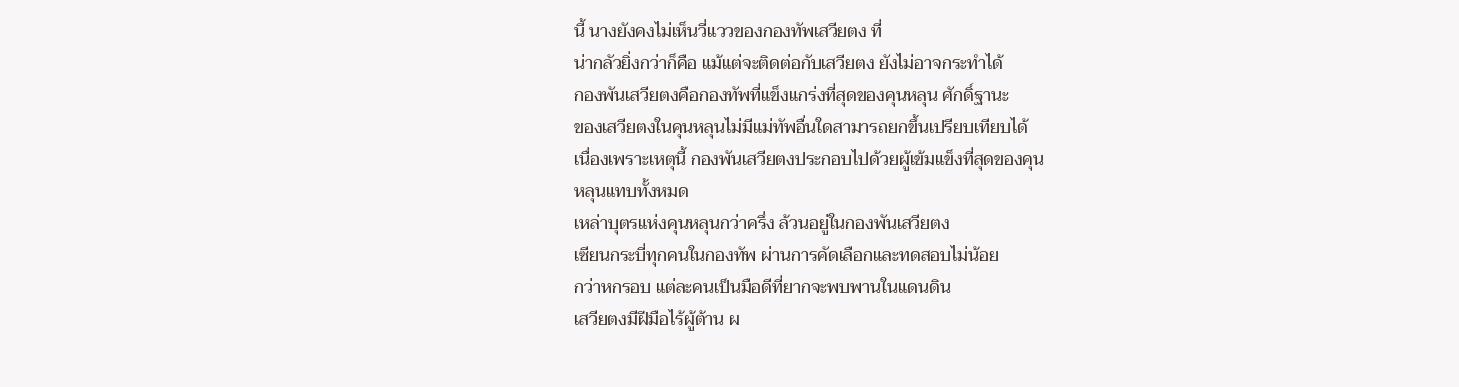นี้ นางยังคงไม่เห็นวี่แววของกองทัพเสวียตง ที่
น่ากลัวยิ่งกว่าก็คือ แม้แต่จะติดต่อกับเสวียตง ยังไม่อาจกระทำได้
กองพันเสวียตงคือกองทัพที่แข็งแกร่งที่สุดของคุนหลุน ศักดิ์ฐานะ
ของเสวียตงในคุนหลุนไม่มีแม่ทัพอื่นใดสามารถยกขึ้นเปรียบเทียบได้
เนื่องเพราะเหตุนี้ กองพันเสวียตงประกอบไปด้วยผู้เข้มแข็งที่สุดของคุน
หลุนแทบทั้งหมด
เหล่าบุตรแห่งคุนหลุนกว่าครึ่ง ล้วนอยู่ในกองพันเสวียตง
เซียนกระบี่ทุกคนในกองทัพ ผ่านการคัดเลือกและทดสอบไม่น้อย
กว่าหกรอบ แต่ละคนเป็นมือดีที่ยากจะพบพานในแดนดิน
เสวียตงมีฝีมือไร้ผู้ต้าน ผ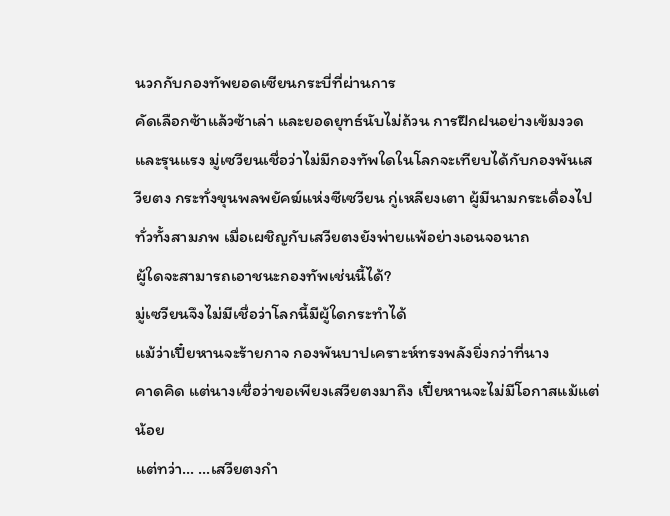นวกกับกองทัพยอดเซียนกระบี่ที่ผ่านการ
คัดเลือกซ้าแล้วซ้าเล่า และยอดยุทธ์นับไม่ถ้วน การฝึกฝนอย่างเข้มงวด
และรุนแรง มู่เซวียนเชื่อว่าไม่มีกองทัพใดในโลกจะเทียบได้กับกองพันเส
วียตง กระทั่งขุนพลพยัคฆ์แห่งซีเซวียน กู่เหลียงเตา ผู้มีนามกระเดื่องไป
ทั่วทั้งสามภพ เมื่อเผชิญกับเสวียตงยังพ่ายแพ้อย่างเอนจอนาถ
ผู้ใดจะสามารถเอาชนะกองทัพเช่นนี้ได้?
มู่เซวียนจึงไม่มีเชื่อว่าโลกนี้มีผู้ใดกระทำได้
แม้ว่าเปี๋ยหานจะร้ายกาจ กองพันบาปเคราะห์ทรงพลังยิ่งกว่าที่นาง
คาดคิด แต่นางเชื่อว่าขอเพียงเสวียตงมาถึง เปี๋ยหานจะไม่มีโอกาสแม้แต่
น้อย
แต่ทว่า… …เสวียตงกำ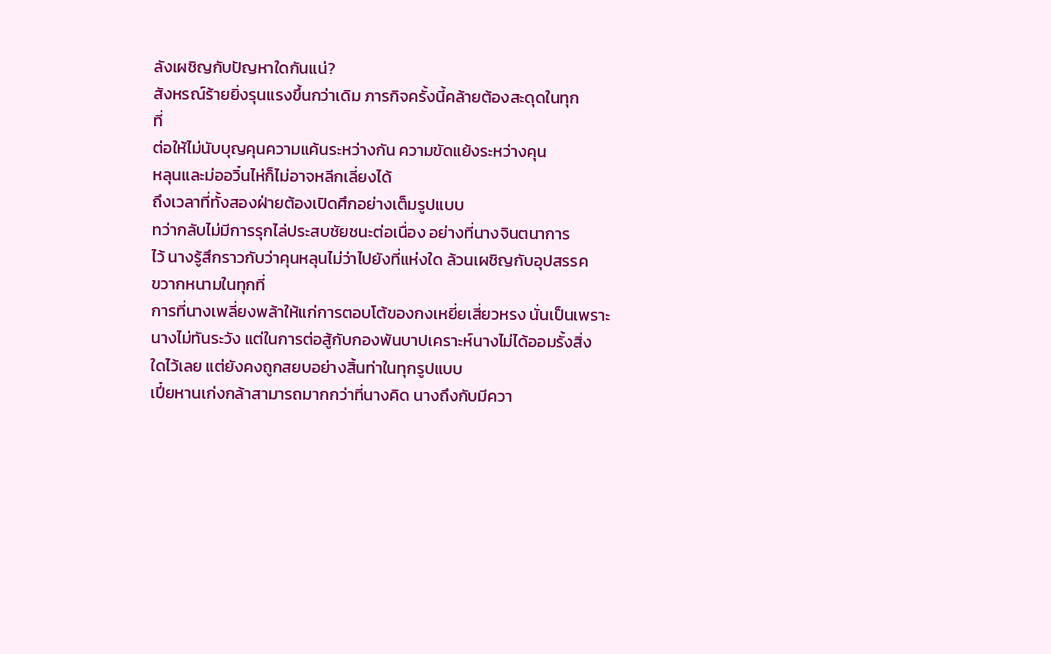ลังเผชิญกับปัญหาใดกันแน่?
สังหรณ์ร้ายยิ่งรุนแรงขึ้นกว่าเดิม ภารกิจครั้งนี้คล้ายต้องสะดุดในทุก
ที่
ต่อให้ไม่นับบุญคุนความแค้นระหว่างกัน ความขัดแย้งระหว่างคุน
หลุนและม่ออวิ๋นไห่ก็ไม่อาจหลีกเลี่ยงได้
ถึงเวลาที่ทั้งสองฝ่ายต้องเปิดศึกอย่างเต็มรูปแบบ
ทว่ากลับไม่มีการรุกไล่ประสบชัยชนะต่อเนื่อง อย่างที่นางจินตนาการ
ไว้ นางรู้สึกราวกับว่าคุนหลุนไม่ว่าไปยังที่แห่งใด ล้วนเผชิญกับอุปสรรค
ขวากหนามในทุกที่
การที่นางเพลี่ยงพล้าให้แก่การตอบโต้ของกงเหยี่ยเสี่ยวหรง นั่นเป็นเพราะ
นางไม่ทันระวัง แต่ในการต่อสู้กับกองพันบาปเคราะห์นางไม่ได้ออมรั้งสิ่ง
ใดไว้เลย แต่ยังคงถูกสยบอย่างสิ้นท่าในทุกรูปแบบ
เปี๋ยหานเก่งกล้าสามารถมากกว่าที่นางคิด นางถึงกับมีควา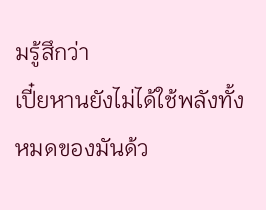มรู้สึกว่า
เปี๋ยหานยังไม่ได้ใช้พลังทั้งหมดของมันด้ว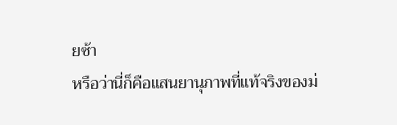ยซ้า
หรือว่านี่ก็คือแสนยานุภาพที่แท้จริงของม่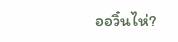ออวิ๋นไห่?